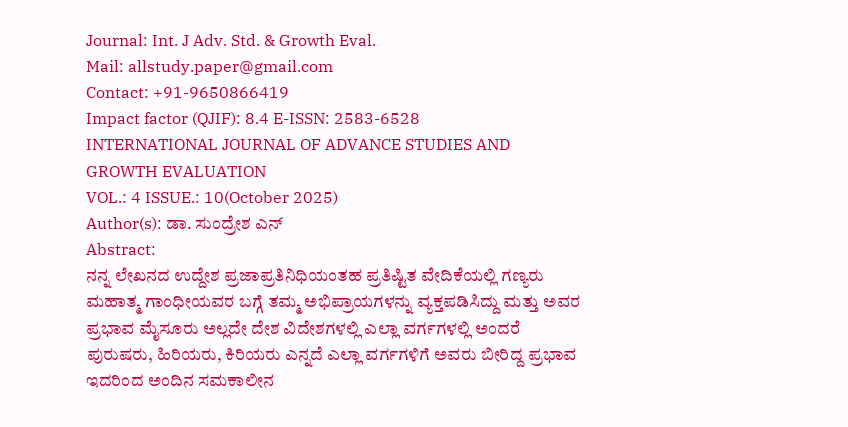Journal: Int. J Adv. Std. & Growth Eval.
Mail: allstudy.paper@gmail.com
Contact: +91-9650866419
Impact factor (QJIF): 8.4 E-ISSN: 2583-6528
INTERNATIONAL JOURNAL OF ADVANCE STUDIES AND GROWTH EVALUATION
VOL.: 4 ISSUE.: 10(October 2025)
Author(s): ಡಾ. ಸುಂದ್ರೇಶ ಎನ್
Abstract:
ನನ್ನ ಲೇಖನದ ಉದ್ದೇಶ ಪ್ರಜಾಪ್ರತಿನಿಧಿಯಂತಹ ಪ್ರತಿಷ್ಟಿತ ವೇದಿಕೆಯಲ್ಲಿ ಗಣ್ಯರು ಮಹಾತ್ಮ ಗಾಂಧೀಯವರ ಬಗ್ಗೆ ತಮ್ಮ ಅಭಿಪ್ರಾಯಗಳನ್ನು ವ್ಯಕ್ತಪಡಿಸಿದ್ದು ಮತ್ತು ಅವರ ಪ್ರಭಾವ ಮೈಸೂರು ಅಲ್ಲದೇ ದೇಶ ವಿದೇಶಗಳಲ್ಲಿ ಎಲ್ಲಾ ವರ್ಗಗಳಲ್ಲಿ ಅಂದರೆ ಪುರುಷರು, ಹಿರಿಯರು, ಕಿರಿಯರು ಎನ್ನದೆ ಎಲ್ಲಾ ವರ್ಗಗಳಿಗೆ ಅವರು ಬೀರಿದ್ದ ಪ್ರಭಾವ ಇದರಿಂದ ಅಂದಿನ ಸಮಕಾಲೀನ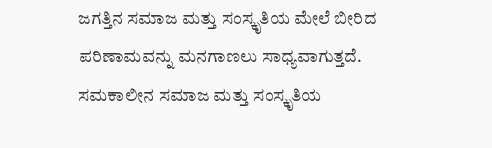ಜಗತ್ತಿನ ಸಮಾಜ ಮತ್ತು ಸಂಸ್ಕೃತಿಯ ಮೇಲೆ ಬೀರಿದ ಪರಿಣಾಮವನ್ನು ಮನಗಾಣಲು ಸಾಧ್ಯವಾಗುತ್ತದೆ. ಸಮಕಾಲೀನ ಸಮಾಜ ಮತ್ತು ಸಂಸ್ಕೃತಿಯ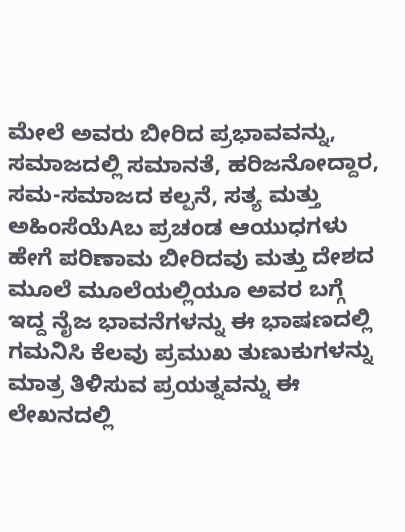ಮೇಲೆ ಅವರು ಬೀರಿದ ಪ್ರಭಾವವನ್ನು, ಸಮಾಜದಲ್ಲಿ ಸಮಾನತೆ, ಹರಿಜನೋದ್ದಾರ, ಸಮ-ಸಮಾಜದ ಕಲ್ಪನೆ, ಸತ್ಯ ಮತ್ತು ಅಹಿಂಸೆಯೆAಬ ಪ್ರಚಂಡ ಆಯುಧಗಳು ಹೇಗೆ ಪರಿಣಾಮ ಬೀರಿದವು ಮತ್ತು ದೇಶದ ಮೂಲೆ ಮೂಲೆಯಲ್ಲಿಯೂ ಅವರ ಬಗ್ಗೆ ಇದ್ದ ನೈಜ ಭಾವನೆಗಳನ್ನು ಈ ಭಾಷಣದಲ್ಲಿ ಗಮನಿಸಿ ಕೆಲವು ಪ್ರಮುಖ ತುಣುಕುಗಳನ್ನು ಮಾತ್ರ ತಿಳಿಸುವ ಪ್ರಯತ್ನವನ್ನು ಈ ಲೇಖನದಲ್ಲಿ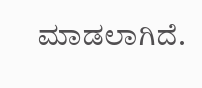ಮಾಡಲಾಗಿದೆ.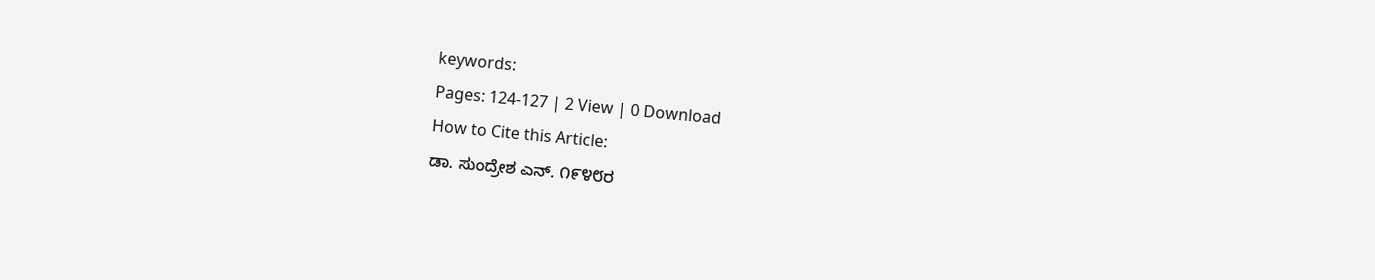keywords:
Pages: 124-127 | 2 View | 0 Download
How to Cite this Article:
ಡಾ. ಸುಂದ್ರೇಶ ಎನ್. ೧೯೪೮ರ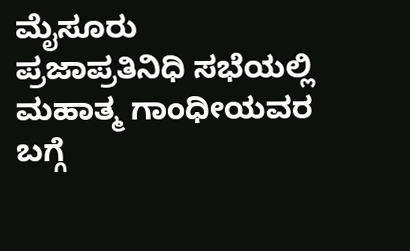ಮೈಸೂರು ಪ್ರಜಾಪ್ರತಿನಿಧಿ ಸಭೆಯಲ್ಲಿ ಮಹಾತ್ಮ ಗಾಂಧೀಯವರ ಬಗ್ಗೆ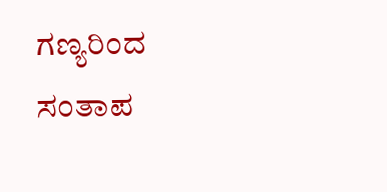ಗಣ್ಯರಿಂದ ಸಂತಾಪ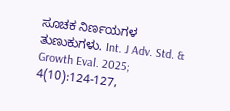ಸೂಚಕ ನಿರ್ಣಯಗಳ ತುಣುಕುಗಳು. Int. J Adv. Std. & Growth Eval. 2025; 4(10):124-127,